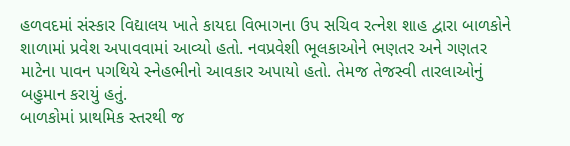હળવદમાં સંસ્કાર વિદ્યાલય ખાતે કાયદા વિભાગના ઉપ સચિવ રત્નેશ શાહ દ્વારા બાળકોને શાળામાં પ્રવેશ અપાવવામાં આવ્યો હતો. નવપ્રવેશી ભૂલકાઓને ભણતર અને ગણતર માટેના પાવન પગથિયે સ્નેહભીનો આવકાર અપાયો હતો. તેમજ તેજસ્વી તારલાઓનું બહુમાન કરાયું હતું.
બાળકોમાં પ્રાથમિક સ્તરથી જ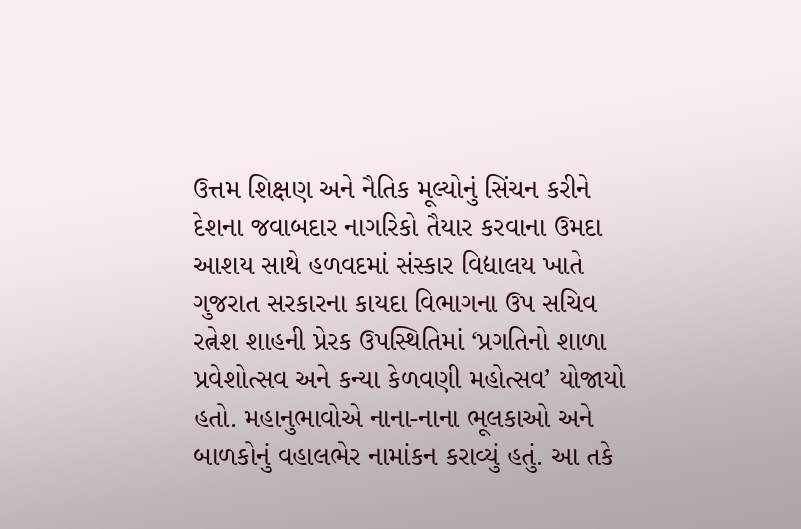ઉત્તમ શિક્ષણ અને નૈતિક મૂલ્યોનું સિંચન કરીને દેશના જવાબદાર નાગરિકો તૈયાર કરવાના ઉમદા આશય સાથે હળવદમાં સંસ્કાર વિદ્યાલય ખાતે ગુજરાત સરકારના કાયદા વિભાગના ઉપ સચિવ રત્નેશ શાહની પ્રેરક ઉપસ્થિતિમાં ‘પ્રગતિનો શાળા પ્રવેશોત્સવ અને કન્યા કેળવણી મહોત્સવ’ યોજાયો હતો. મહાનુભાવોએ નાના-નાના ભૂલકાઓ અને બાળકોનું વહાલભેર નામાંકન કરાવ્યું હતું. આ તકે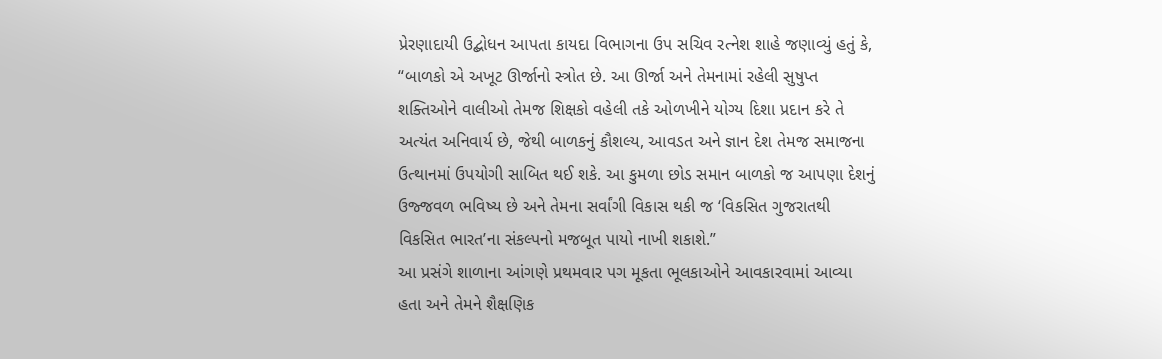પ્રેરણાદાયી ઉદ્બોધન આપતા કાયદા વિભાગના ઉપ સચિવ રત્નેશ શાહે જણાવ્યું હતું કે, “બાળકો એ અખૂટ ઊર્જાનો સ્ત્રોત છે. આ ઊર્જા અને તેમનામાં રહેલી સુષુપ્ત શક્તિઓને વાલીઓ તેમજ શિક્ષકો વહેલી તકે ઓળખીને યોગ્ય દિશા પ્રદાન કરે તે અત્યંત અનિવાર્ય છે, જેથી બાળકનું કૌશલ્ય, આવડત અને જ્ઞાન દેશ તેમજ સમાજના ઉત્થાનમાં ઉપયોગી સાબિત થઈ શકે. આ કુમળા છોડ સમાન બાળકો જ આપણા દેશનું ઉજ્જવળ ભવિષ્ય છે અને તેમના સર્વાંગી વિકાસ થકી જ ‘વિકસિત ગુજરાતથી વિકસિત ભારત’ના સંકલ્પનો મજબૂત પાયો નાખી શકાશે.”
આ પ્રસંગે શાળાના આંગણે પ્રથમવાર પગ મૂકતા ભૂલકાઓને આવકારવામાં આવ્યા હતા અને તેમને શૈક્ષણિક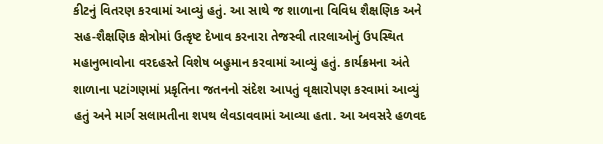કીટનું વિતરણ કરવામાં આવ્યું હતું. આ સાથે જ શાળાના વિવિધ શૈક્ષણિક અને સહ-શૈક્ષણિક ક્ષેત્રોમાં ઉત્કૃષ્ટ દેખાવ કરનારા તેજસ્વી તારલાઓનું ઉપસ્થિત મહાનુભાવોના વરદહસ્તે વિશેષ બહુમાન કરવામાં આવ્યું હતું. કાર્યક્રમના અંતે શાળાના પટાંગણમાં પ્રકૃતિના જતનનો સંદેશ આપતું વૃક્ષારોપણ કરવામાં આવ્યું હતું અને માર્ગ સલામતીના શપથ લેવડાવવામાં આવ્યા હતા. આ અવસરે હળવદ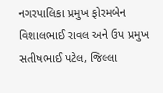નગરપાલિકા પ્રમુખ ફોરમબેન વિશાલભાઈ રાવલ અને ઉપ પ્રમુખ સતીષભાઈ પટેલ, જિલ્લા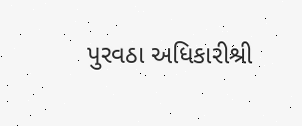પુરવઠા અધિકારીશ્રી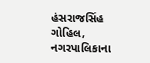હંસરાજસિંહ ગોહિલ, નગરપાલિકાના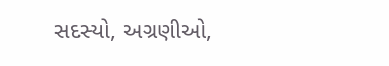સદસ્યો, અગ્રણીઓ,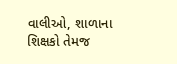વાલીઓ, શાળાના શિક્ષકો તેમજ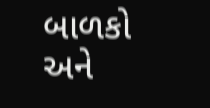બાળકો અને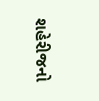શહેરીજનો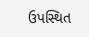ઉપસ્થિત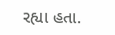રહ્યા હતા.